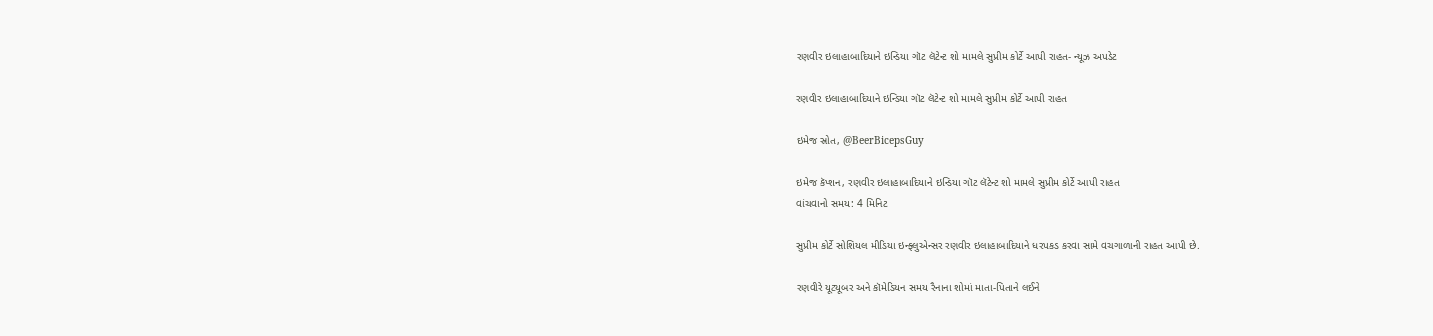રણવીર ઇલાહાબાદિયાને ઇન્ડિયા ગૉટ લૅટેન્ટ શો મામલે સુપ્રીમ કોર્ટે આપી રાહત- ન્યૂઝ અપડેટ

રણવીર ઇલાહાબાદિયાને ઇન્ડિયા ગૉટ લૅટેન્ટ શો મામલે સુપ્રીમ કોર્ટે આપી રાહત

ઇમેજ સ્રોત, @BeerBicepsGuy

ઇમેજ કૅપ્શન, રણવીર ઇલાહાબાદિયાને ઇન્ડિયા ગૉટ લૅટેન્ટ શો મામલે સુપ્રીમ કોર્ટે આપી રાહત
વાંચવાનો સમય: 4 મિનિટ

સુપ્રીમ કોર્ટે સોશિયલ મીડિયા ઇન્ફ્લુએન્સર રણવીર ઇલાહાબાદિયાને ધરપકડ કરવા સામે વચગાળાની રાહત આપી છે.

રણવીરે યૂટ્યૂબર અને કૉમેડિયન સમય રૈનાના શોમાં માતા-પિતાને લઈને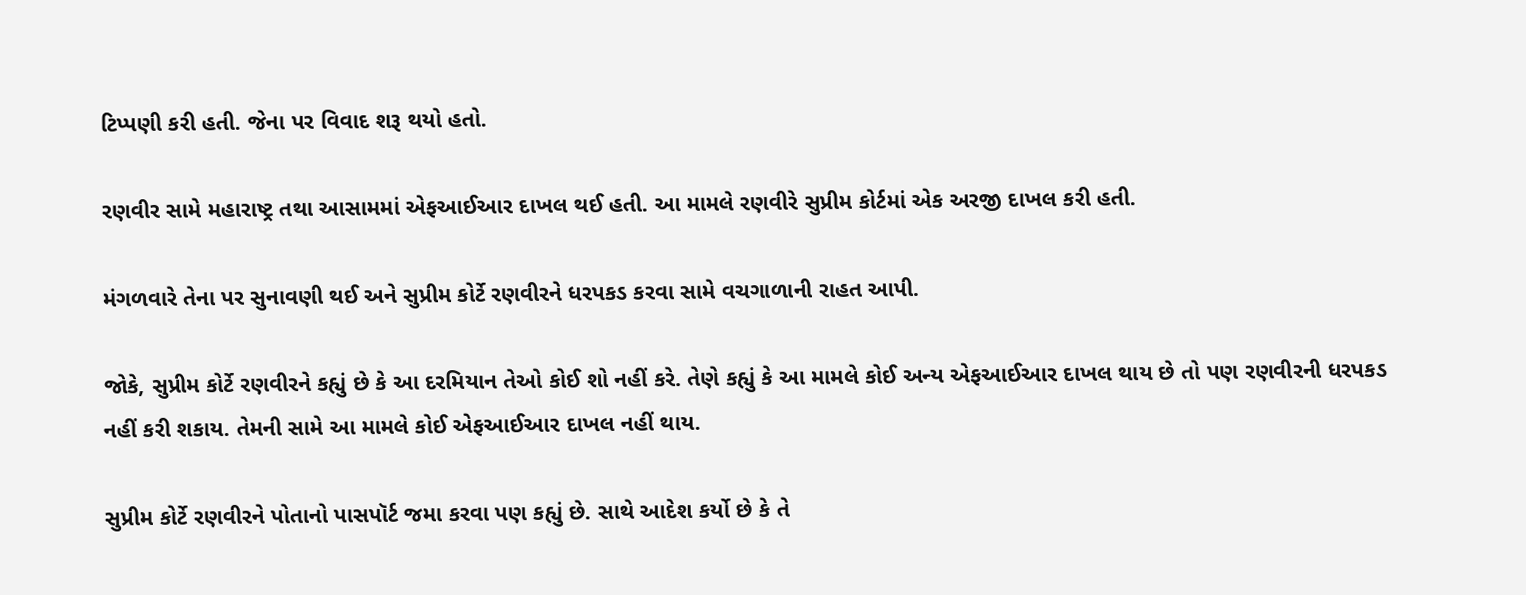ટિપ્પણી કરી હતી. જેના પર વિવાદ શરૂ થયો હતો.

રણવીર સામે મહારાષ્ટ્ર તથા આસામમાં એફઆઈઆર દાખલ થઈ હતી. આ મામલે રણવીરે સુપ્રીમ કોર્ટમાં એક અરજી દાખલ કરી હતી.

મંગળવારે તેના પર સુનાવણી થઈ અને સુપ્રીમ કોર્ટે રણવીરને ધરપકડ કરવા સામે વચગાળાની રાહત આપી.

જોકે, સુપ્રીમ કોર્ટે રણવીરને કહ્યું છે કે આ દરમિયાન તેઓ કોઈ શો નહીં કરે. તેણે કહ્યું કે આ મામલે કોઈ અન્ય એફઆઈઆર દાખલ થાય છે તો પણ રણવીરની ધરપકડ નહીં કરી શકાય. તેમની સામે આ મામલે કોઈ એફઆઈઆર દાખલ નહીં થાય.

સુપ્રીમ કોર્ટે રણવીરને પોતાનો પાસપૉર્ટ જમા કરવા પણ કહ્યું છે. સાથે આદેશ કર્યો છે કે તે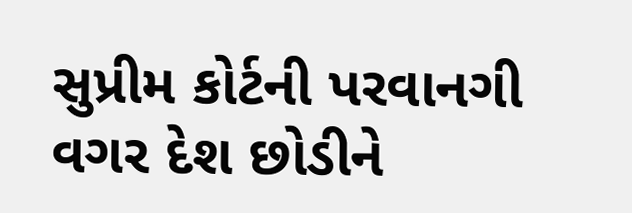સુપ્રીમ કોર્ટની પરવાનગી વગર દેશ છોડીને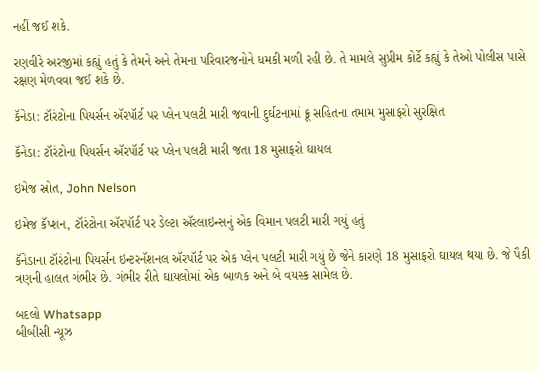નહીં જઈ શકે.

રણવીરે અરજીમાં કહ્યું હતું કે તેમને અને તેમના પરિવારજનોને ધમકી મળી રહી છે. તે મામલે સુપ્રીમ કોર્ટે કહ્યું કે તેઓ પોલીસ પાસે રક્ષણ મેળવવા જઈ શકે છે.

કૅનેડા: ટૉરંટોના પિયર્સન ઍરપૉર્ટ પર પ્લેન પલટી મારી જવાની દુર્ઘટનામાં ક્રૂ સહિતના તમામ મુસાફરો સુરક્ષિત

કૅનેડા: ટૉરંટોના પિયર્સન ઍરપૉર્ટ પર પ્લેન પલટી મારી જતા 18 મુસાફરો ઘાયલ

ઇમેજ સ્રોત, John Nelson

ઇમેજ કૅપ્શન, ટૉરંટોના ઍરપૉર્ટ પર ડેલ્ટા ઍરલાઇન્સનું એક વિમાન પલટી મારી ગયું હતું

કૅનેડાના ટૉરંટોના પિયર્સન ઇન્ટરનૅશનલ ઍરપૉર્ટ પર એક પ્લેન પલટી મારી ગયું છે જેને કારણે 18 મુસાફરો ઘાયલ થયા છે. જે પૈકી ત્રણની હાલત ગંભીર છે. ગંભીર રીતે ઘાયલોમાં એક બાળક અને બે વયસ્ક સામેલ છે.

બદલો Whatsapp
બીબીસી ન્યૂઝ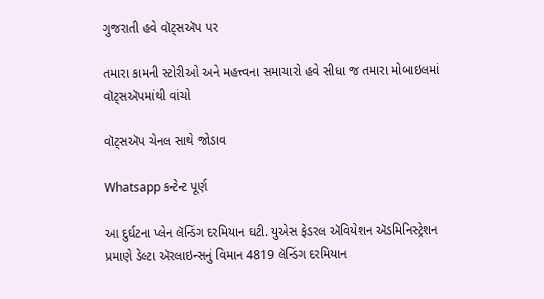ગુજરાતી હવે વૉટ્સઍપ પર

તમારા કામની સ્ટોરીઓ અને મહત્ત્વના સમાચારો હવે સીધા જ તમારા મોબાઇલમાં વૉટ્સઍપમાંથી વાંચો

વૉટ્સઍપ ચેનલ સાથે જોડાવ

Whatsapp કન્ટેન્ટ પૂર્ણ

આ દુર્ઘટના પ્લેન લૅન્ડિંગ દરમિયાન ઘટી. યુએસ ફેડરલ ઍવિયેશન ઍડમિનિસ્ટ્રેશન પ્રમાણે ડેલ્ટા ઍરલાઇન્સનું વિમાન 4819 લૅન્ડિંગ દરમિયાન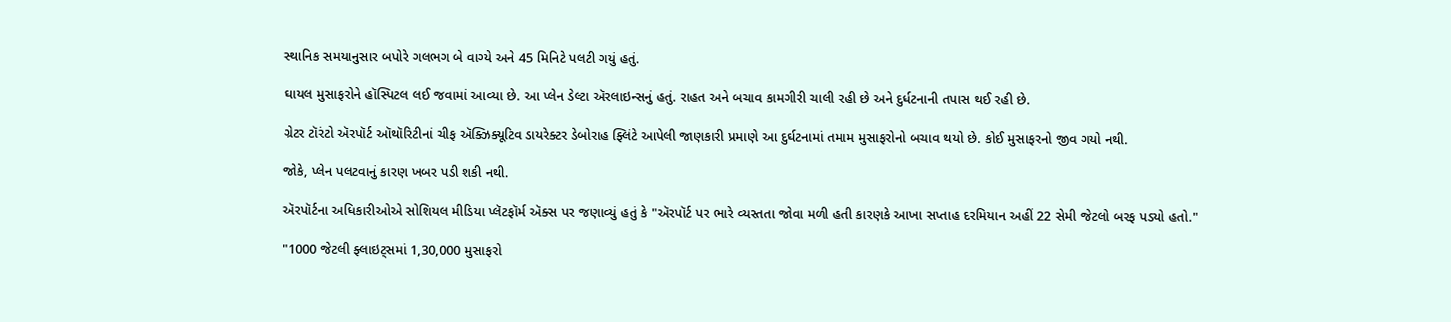સ્થાનિક સમયાનુસાર બપોરે ગલભગ બે વાગ્યે અને 45 મિનિટે પલટી ગયું હતું.

ઘાયલ મુસાફરોને હૉસ્પિટલ લઈ જવામાં આવ્યા છે. આ પ્લેન ડેલ્ટા ઍરલાઇન્સનું હતું. રાહત અને બચાવ કામગીરી ચાલી રહી છે અને દુર્ધટનાની તપાસ થઈ રહી છે.

ગ્રેટર ટૉરંટો ઍરપૉર્ટ ઑથૉરિટીનાં ચીફ ઍક્ઝિક્યૂટિવ ડાયરેક્ટર ડેબોરાહ ફ્લિંટે આપેલી જાણકારી પ્રમાણે આ દુર્ઘટનામાં તમામ મુસાફરોનો બચાવ થયો છે. કોઈ મુસાફરનો જીવ ગયો નથી.

જોકે, પ્લેન પલટવાનું કારણ ખબર પડી શકી નથી.

ઍરપૉર્ટના અધિકારીઓએ સોશિયલ મીડિયા પ્લૅટફૉર્મ ઍક્સ પર જણાવ્યું હતું કે "ઍરપૉર્ટ પર ભારે વ્યસ્તતા જોવા મળી હતી કારણકે આખા સપ્તાહ દરમિયાન અહીં 22 સેમી જેટલો બરફ પડ્યો હતો."

"1000 જેટલી ફ્લાઇટ્સમાં 1,30,000 મુસાફરો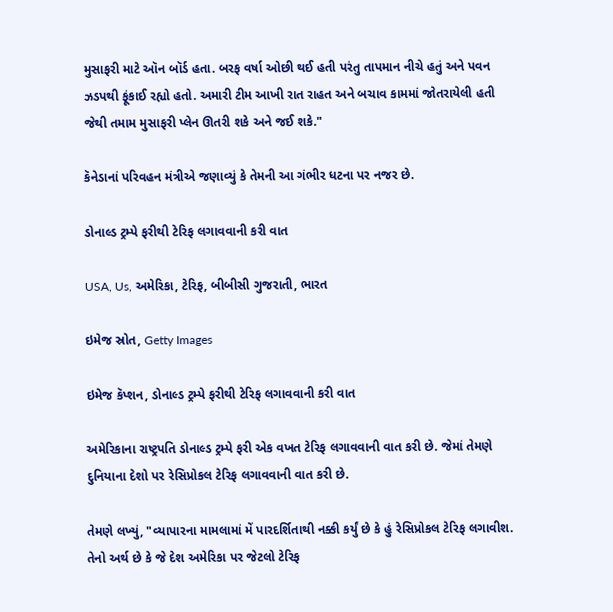મુસાફરી માટે ઑન બૉર્ડ હતા. બરફ વર્ષા ઓછી થઈ હતી પરંતુ તાપમાન નીચે હતું અને પવન ઝડપથી ફૂંકાઈ રહ્યો હતો. અમારી ટીમ આખી રાત રાહત અને બચાવ કામમાં જોતરાયેલી હતી જેથી તમામ મુસાફરી પ્લેન ઊતરી શકે અને જઈ શકે."

કૅનેડાનાં પરિવહન મંત્રીએ જણાવ્યું કે તેમની આ ગંભીર ધટના પર નજર છે.

ડોનાલ્ડ ટ્રમ્પે ફરીથી ટેરિફ લગાવવાની કરી વાત

USA, Us, અમેરિકા, ટેરિફ, બીબીસી ગુજરાતી, ભારત

ઇમેજ સ્રોત, Getty Images

ઇમેજ કૅપ્શન, ડોનાલ્ડ ટ્રમ્પે ફરીથી ટેરિફ લગાવવાની કરી વાત

અમેરિકાના રાષ્ટ્રપતિ ડોનાલ્ડ ટ્રમ્પે ફરી એક વખત ટેરિફ લગાવવાની વાત કરી છે. જેમાં તેમણે દુનિયાના દેશો પર રેસિપ્રોકલ ટેરિફ લગાવવાની વાત કરી છે.

તેમણે લખ્યું, "વ્યાપારના મામલામાં મેં પારદર્શિતાથી નક્કી કર્યું છે કે હું રેસિપ્રોકલ ટેરિફ લગાવીશ. તેનો અર્થ છે કે જે દેશ અમેરિકા પર જેટલો ટેરિફ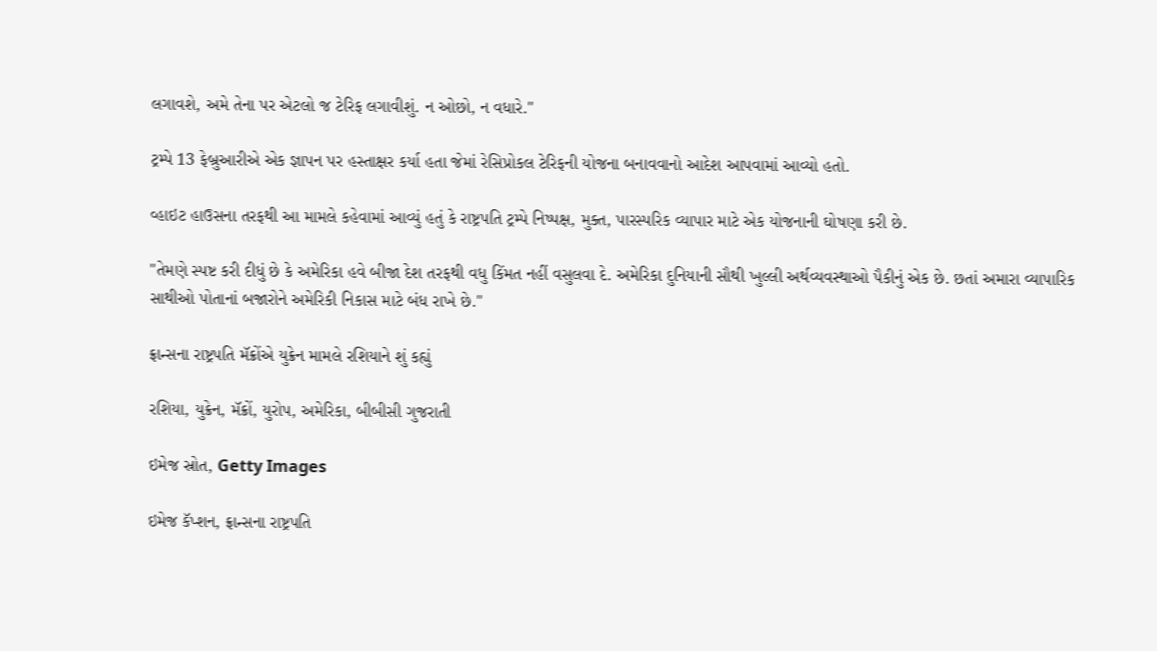લગાવશે, અમે તેના પર એટલો જ ટેરિફ લગાવીશું. ન ઓછો, ન વધારે."

ટ્રમ્પે 13 ફેબ્રુઆરીએ એક જ્ઞાપન પર હસ્તાક્ષર કર્યા હતા જેમાં રેસિપ્રોકલ ટેરિફની યોજના બનાવવાનો આદેશ આપવામાં આવ્યો હતો.

વ્હાઇટ હાઉસના તરફથી આ મામલે કહેવામાં આવ્યું હતું કે રાષ્ટ્રપતિ ટ્રમ્પે નિષ્પક્ષ, મુક્ત, પારસ્પરિક વ્યાપાર માટે એક યોજનાની ઘોષણા કરી છે.

"તેમણે સ્પષ્ટ કરી દીધું છે કે અમેરિકા હવે બીજા દેશ તરફથી વધુ કિંમત નહીં વસુલવા દે. અમેરિકા દુનિયાની સૌથી ખુલ્લી અર્થવ્યવસ્થાઓ પૈકીનું એક છે. છતાં અમારા વ્યાપારિક સાથીઓ પોતાનાં બજારોને અમેરિકી નિકાસ માટે બંધ રાખે છે."

ફ્રાન્સના રાષ્ટ્રપતિ મૅક્રોંએ યુક્રેન મામલે રશિયાને શું કહ્યું

રશિયા, યુક્રેન, મૅક્રોં, યુરોપ, અમેરિકા, બીબીસી ગુજરાતી

ઇમેજ સ્રોત, Getty Images

ઇમેજ કૅપ્શન, ફ્રાન્સના રાષ્ટ્રપતિ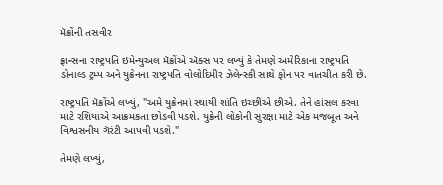મૅક્રોંની તસવીર

ફ્રાન્સના રાષ્ટ્રપતિ ઇમેન્યુઅલ મૅક્રોંએ ઍક્સ પર લખ્યું કે તેમણે અમેરિકાના રાષ્ટ્રપતિ ડોનાલ્ડ ટ્રમ્પ અને યુક્રેનના રાષ્ટ્રપતિ વોલોદિમીર ઝેલેન્સ્કી સાથે ફોન પર વાતચીત કરી છે.

રાષ્ટ્રપતિ મૅક્રોંએ લખ્યું, "અમે યુક્રેનમાં સ્થાયી શાંતિ ઇચ્છીએ છીએ. તેને હાંસલ કરવા માટે રશિયાએ આક્રમકતા છોડવી પડશે. યુક્રેની લોકોની સુરક્ષા માટે એક મજબૂત અને વિશ્વસનીય ગૅરંટી આપવી પડશે."

તેમણે લખ્યું,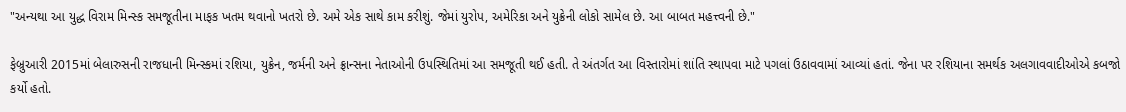"અન્યથા આ યુદ્ધ વિરામ મિન્સ્ક સમજૂતીના માફક ખતમ થવાનો ખતરો છે. અમે એક સાથે કામ કરીશું. જેમાં યુરોપ, અમેરિકા અને યુક્રેની લોકો સામેલ છે. આ બાબત મહત્ત્વની છે."

ફેબ્રુઆરી 2015માં બેલારુસની રાજધાની મિન્સ્કમાં રશિયા, યુક્રેન, જર્મની અને ફ્રાન્સના નેતાઓની ઉપસ્થિતિમાં આ સમજૂતી થઈ હતી. તે અંતર્ગત આ વિસ્તારોમાં શાંતિ સ્થાપવા માટે પગલાં ઉઠાવવામાં આવ્યાં હતાં. જેના પર રશિયાના સમર્થક અલગાવવાદીઓએ કબજો કર્યો હતો.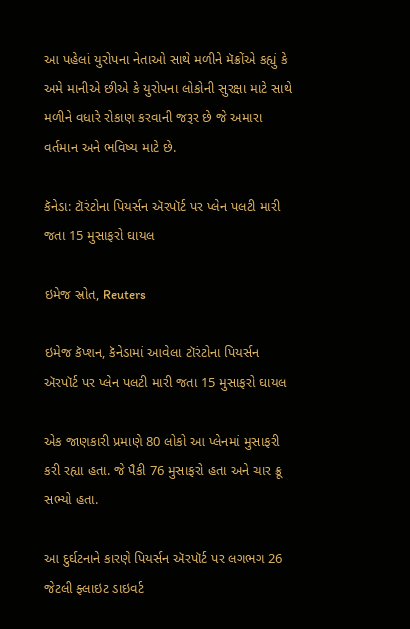આ પહેલાં યુરોપના નેતાઓ સાથે મળીને મૅક્રોંએ કહ્યું કે અમે માનીએ છીએ કે યુરોપના લોકોની સુરક્ષા માટે સાથે મળીને વધારે રોકાણ કરવાની જરૂર છે જે અમારા વર્તમાન અને ભવિષ્ય માટે છે.

કૅનેડા: ટૉરંટોના પિયર્સન ઍરપૉર્ટ પર પ્લેન પલટી મારી જતા 15 મુસાફરો ઘાયલ

ઇમેજ સ્રોત, Reuters

ઇમેજ કૅપ્શન, કૅનેડામાં આવેલા ટૉરંટોના પિયર્સન ઍરપૉર્ટ પર પ્લેન પલટી મારી જતા 15 મુસાફરો ઘાયલ

એક જાણકારી પ્રમાણે 80 લોકો આ પ્લેનમાં મુસાફરી કરી રહ્યા હતા. જે પૈકી 76 મુસાફરો હતા અને ચાર ક્રૂ સભ્યો હતા.

આ દુર્ઘટનાને કારણે પિયર્સન ઍરપૉર્ટ પર લગભગ 26 જેટલી ફ્લાઇટ ડાઇવર્ટ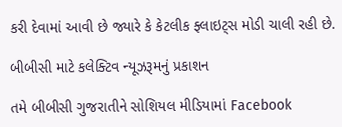કરી દેવામાં આવી છે જ્યારે કે કેટલીક ફ્લાઇટ્સ મોડી ચાલી રહી છે.

બીબીસી માટે કલેક્ટિવ ન્યૂઝરૂમનું પ્રકાશન

તમે બીબીસી ગુજરાતીને સોશિયલ મીડિયામાં Facebook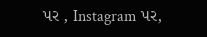પર , Instagram પર,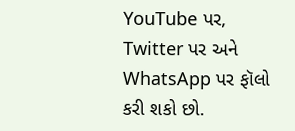YouTube પર, Twitter પર અને WhatsApp પર ફૉલો કરી શકો છો.